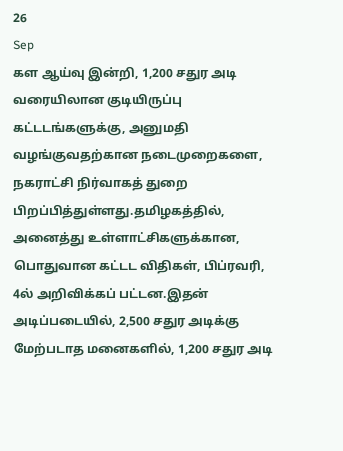26
Sep
கள ஆய்வு இன்றி, 1,200 சதுர அடி வரையிலான குடியிருப்பு கட்டடங்களுக்கு, அனுமதி வழங்குவதற்கான நடைமுறைகளை, நகராட்சி நிர்வாகத் துறை பிறப்பித்துள்ளது.தமிழகத்தில், அனைத்து உள்ளாட்சிகளுக்கான, பொதுவான கட்டட விதிகள், பிப்ரவரி, 4ல் அறிவிக்கப் பட்டன.இதன் அடிப்படையில், 2,500 சதுர அடிக்கு மேற்படாத மனைகளில், 1,200 சதுர அடி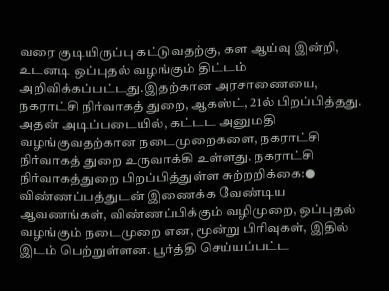வரை குடியிருப்பு கட்டுவதற்கு, கள ஆய்வு இன்றி, உடனடி ஒப்புதல் வழங்கும் திட்டம் அறிவிக்கப்பட்டது.இதற்கான அரசாணையை, நகராட்சி நிர்வாகத் துறை, ஆகஸ்ட், 21ல் பிறப்பித்தது. அதன் அடிப்படையில், கட்டட அனுமதி வழங்குவதற்கான நடைமுறைகளை, நகராட்சி நிர்வாகத் துறை உருவாக்கி உள்ளது. நகராட்சி நிர்வாகத்துறை பிறப்பித்துள்ள சுற்றறிக்கை:● விண்ணப்பத்துடன் இணைக்க வேண்டிய ஆவணங்கள், விண்ணப்பிக்கும் வழிமுறை, ஒப்புதல் வழங்கும் நடைமுறை என, மூன்று பிரிவுகள், இதில் இடம் பெற்றுள்ளன. பூர்த்தி செய்யப்பட்ட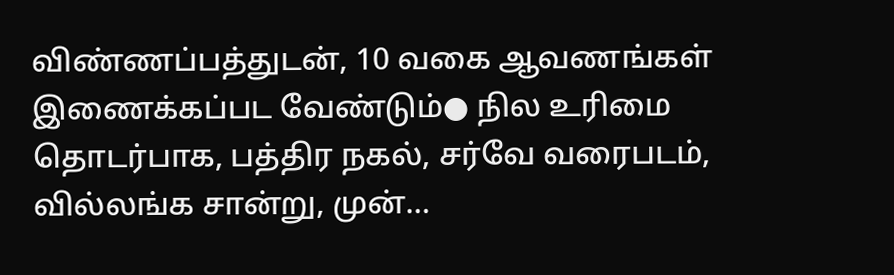விண்ணப்பத்துடன், 10 வகை ஆவணங்கள் இணைக்கப்பட வேண்டும்● நில உரிமை தொடர்பாக, பத்திர நகல், சர்வே வரைபடம், வில்லங்க சான்று, முன்…